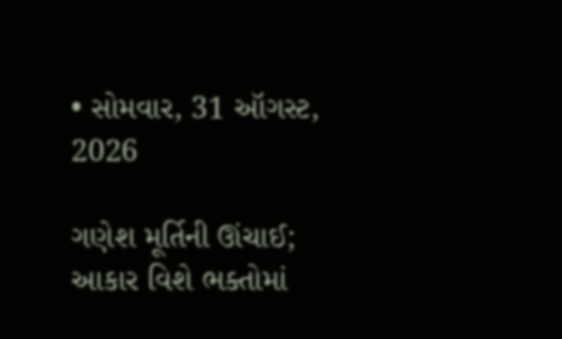• સોમવાર, 31 ઑગસ્ટ, 2026

ગણેશ મૂર્તિની ઊંચાઈ; આકાર વિશે ભક્તોમાં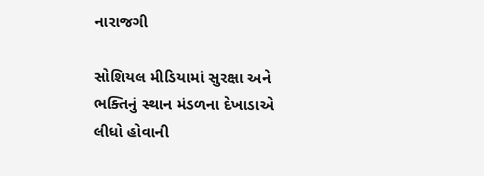નારાજગી

સોશિયલ મીડિયામાં સુરક્ષા અને ભક્તિનું સ્થાન મંડળના દેખાડાએ લીધો હોવાની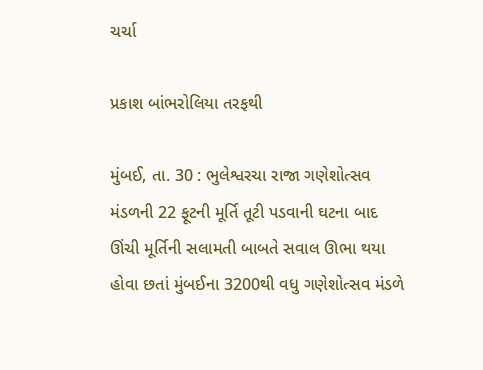ચર્ચા

પ્રકાશ બાંભરોલિયા તરફથી

મુંબઈ, તા. 30 : ભુલેશ્વરચા રાજા ગણેશોત્સવ મંડળની 22 ફૂટની મૂર્તિ તૂટી પડવાની ઘટના બાદ ઊંચી મૂર્તિની સલામતી બાબતે સવાલ ઊભા થયા હોવા છતાં મુંબઈના 3200થી વધુ ગણેશોત્સવ મંડળે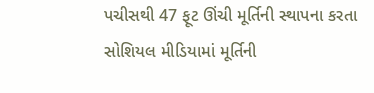પચીસથી 47 ફૂટ ઊંચી મૂર્તિની સ્થાપના કરતા સોશિયલ મીડિયામાં મૂર્તિની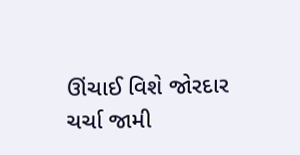ઊંચાઈ વિશે જોરદાર ચર્ચા જામી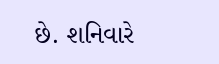છે. શનિવારે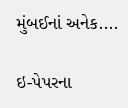મુંબઈનાં અનેક....

ઇ-પેપરના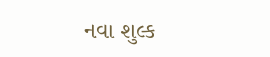નવા શુલ્ક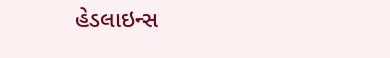હેડલાઇન્સ